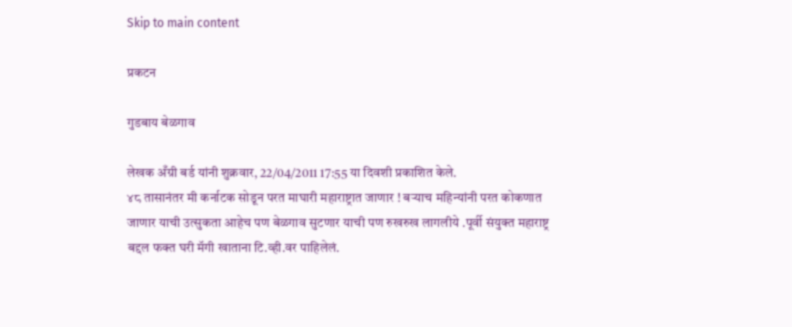Skip to main content

प्रकटन

गुडबाय बेळगाव

लेखक अँग्री बर्ड यांनी शुक्रवार, 22/04/2011 17:55 या दिवशी प्रकाशित केले.
४८ तासानंतर मी कर्नाटक सोडून परत माघारी महाराष्ट्रात जाणार ! बऱ्याच महिन्यांनी परत कोकणात जाणार याची उत्सुकता आहेच पण बेळगाव सुटणार याची पण रुखरुख लागलीये .पूर्वी संयुक्त महाराष्ट्र बद्दल फक्त घरी मॅगी खाताना टि.व्ही.वर पाहिलेलं.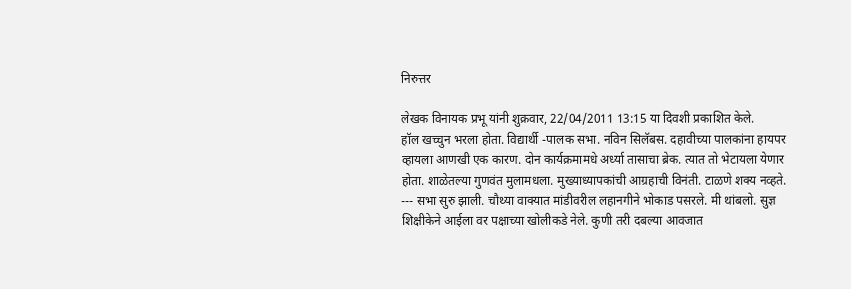निरुत्तर

लेखक विनायक प्रभू यांनी शुक्रवार, 22/04/2011 13:15 या दिवशी प्रकाशित केले.
हॉल खच्चुन भरला होता. विद्यार्थी -पालक सभा. नविन सिलॅबस. दहावीच्या पालकांना हायपर व्हायला आणखी एक कारण. दोन कार्यक्रमामधे अर्ध्या तासाचा ब्रेक. त्यात तो भेटायला येणार होता. शाळेतल्या गुणवंत मुलामधला. मुख्याध्यापकांची आग्रहाची विनंती. टाळणे शक्य नव्हते. --- सभा सुरु झाली. चौथ्या वाक्यात मांडीवरील लहानगीने भोकाड पसरले. मी थांबलो. सुज्ञ शिक्षीकेने आईला वर पक्षाच्या खोलीकडे नेले. कुणी तरी दबल्या आवजात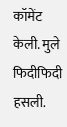कॉमेंट केली. मुले फिदीफिदी हसली.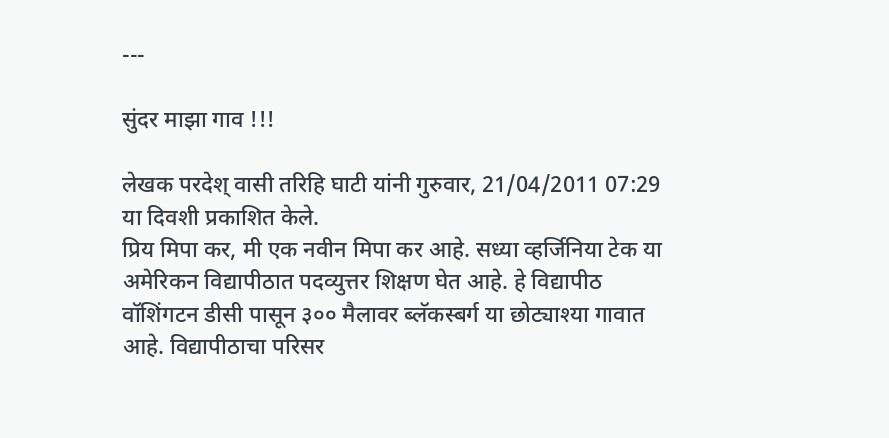---

सुंदर माझा गाव !!!

लेखक परदेश् वासी तरिहि घाटी यांनी गुरुवार, 21/04/2011 07:29 या दिवशी प्रकाशित केले.
प्रिय मिपा कर, मी एक नवीन मिपा कर आहे. सध्या व्हर्जिनिया टेक या अमेरिकन विद्यापीठात पदव्युत्तर शिक्षण घेत आहे. हे विद्यापीठ वॉशिंगटन डीसी पासून ३०० मैलावर ब्लॅकस्‍बर्ग या छोट्याश्या गावात आहे. विद्यापीठाचा परिसर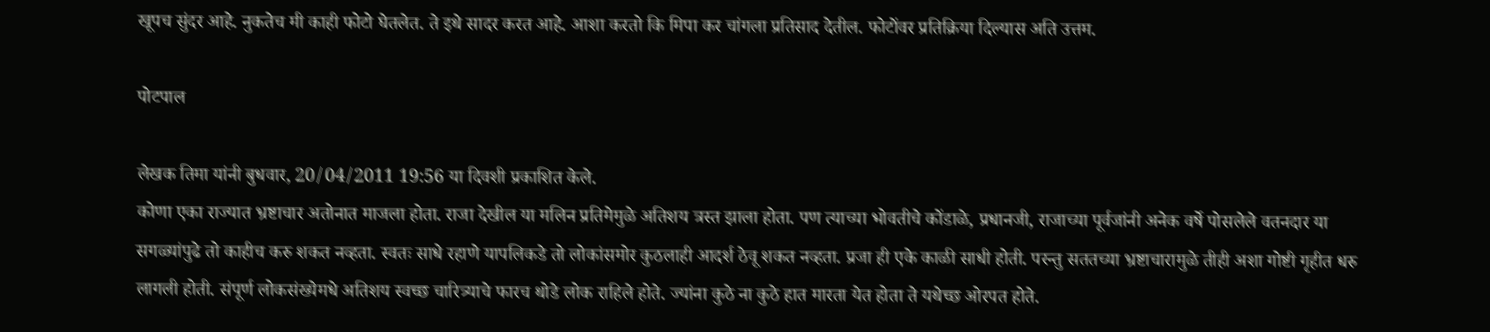खूपच सुंदर आहे. नुकतेच मी काही फोटो घेतलेत. ते इथे सादर करत आहे. आशा करतो कि मिपा कर चांगला प्रतिसाद देतील. फोटोंवर प्रतिक्रिया दिल्यास अति उत्तम.

पोटपाल

लेखक तिमा यांनी बुधवार, 20/04/2011 19:56 या दिवशी प्रकाशित केले.
कोणा एका राज्यात भ्रष्टाचार अतोनात माजला होता. राजा देखील या मलिन प्रतिमेमुळे अतिशय त्रस्त झाला होता. पण त्याच्या भोवतीचे कोंडाळे, प्रधानजी, राजाच्या पूर्वजांनी अनेक वर्षे पोसलेले वतनदार या सगळ्यांपुढे तो काहीच करु शकत नव्हता. स्वतः साधे रहाणे यापलिकडे तो लोकांसमोर कुठलाही आदर्श ठेवू शकत नव्हता. प्रजा ही एके काळी साधी होती. परन्तु सततच्या भ्रष्टाचारामुळे तीही अशा गोष्टी गृहीत धरु लागली होती. संपूर्ण लोकसंख्येमधे अतिशय स्वच्छ चारित्र्याचे फारच थोडे लोक राहिले होते. ज्यांना कुठे ना कुठे हात मारता येत होता ते यथेच्छ ओरपत होते.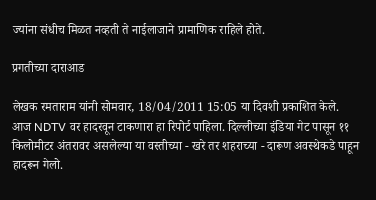ज्यांना संधीच मिळत नव्हती ते नाईलाजाने प्रामाणिक राहिले होते.

प्रगतीच्या दाराआड

लेखक रमताराम यांनी सोमवार, 18/04/2011 15:05 या दिवशी प्रकाशित केले.
आज NDTV वर हादरवून टाकणारा हा रिपोर्ट पाहिला. दिल्लीच्या इंडिया गेट पासून ११ किलोमीटर अंतरावर असलेल्या या वस्तीच्या - खरे तर शहराच्या - दारूण अवस्थेकडे पाहून हादरून गेलो.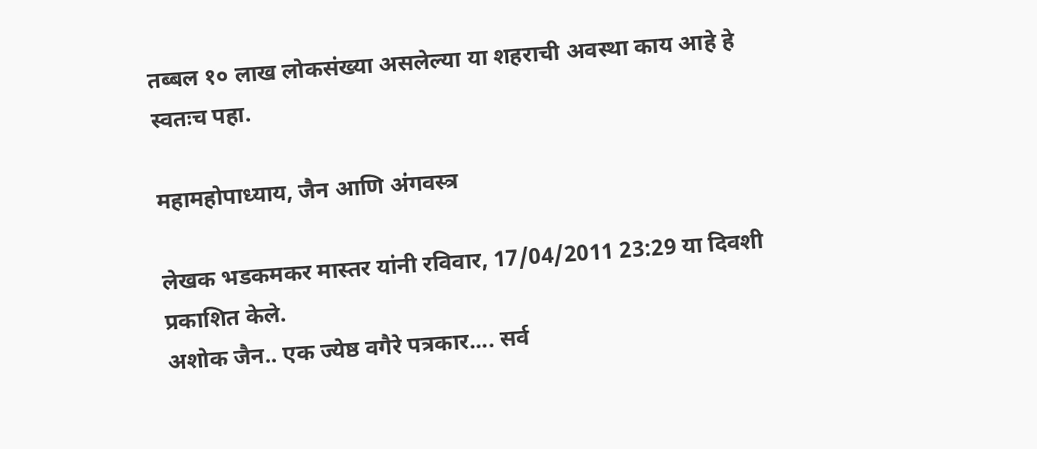तब्बल १० लाख लोकसंख्या असलेल्या या शहराची अवस्था काय आहे हे स्वतःच पहा.

महामहोपाध्याय, जैन आणि अंगवस्त्र

लेखक भडकमकर मास्तर यांनी रविवार, 17/04/2011 23:29 या दिवशी प्रकाशित केले.
अशोक जैन.. एक ज्येष्ठ वगैरे पत्रकार.... सर्व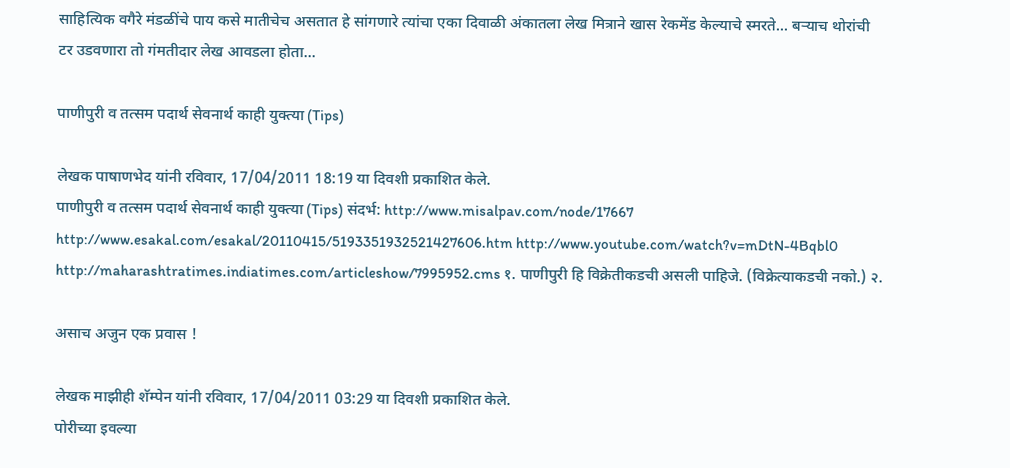साहित्यिक वगैरे मंडळींचे पाय कसे मातीचेच असतात हे सांगणारे त्यांचा एका दिवाळी अंकातला लेख मित्राने खास रेकमेंड केल्याचे स्मरते... बर्‍याच थोरांची टर उडवणारा तो गंमतीदार लेख आवडला होता...

पाणीपुरी व तत्सम पदार्थ सेवनार्थ काही युक्त्या (Tips)

लेखक पाषाणभेद यांनी रविवार, 17/04/2011 18:19 या दिवशी प्रकाशित केले.
पाणीपुरी व तत्सम पदार्थ सेवनार्थ काही युक्त्या (Tips) संदर्भ: http://www.misalpav.com/node/17667 http://www.esakal.com/esakal/20110415/5193351932521427606.htm http://www.youtube.com/watch?v=mDtN-4Bqbl0 http://maharashtratimes.indiatimes.com/articleshow/7995952.cms १. पाणीपुरी हि विक्रेतीकडची असली पाहिजे. (विक्रेत्याकडची नको.) २.

असाच अजुन एक प्रवास !

लेखक माझीही शॅम्पेन यांनी रविवार, 17/04/2011 03:29 या दिवशी प्रकाशित केले.
पोरीच्या इवल्या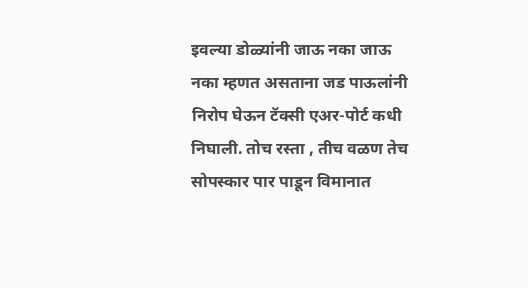इवल्या डोळ्यांनी जाऊ नका जाऊ नका म्हणत असताना जड पाऊलांनी निरोप घेऊन टॅक्सी एअर-पोर्ट कधी निघाली. तोच रस्ता , तीच वळण तेच सोपस्कार पार पाडून विमानात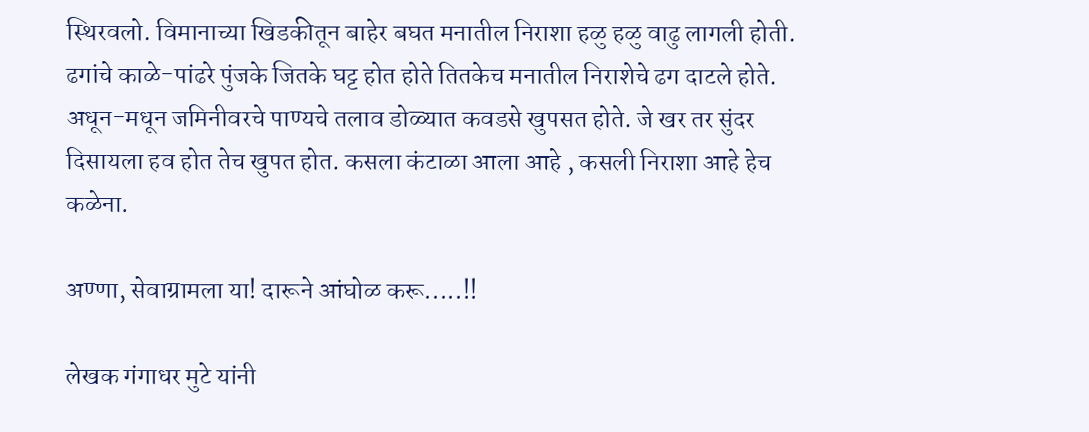स्थिरवलो. विमानाच्या खिडकीतून बाहेर बघत मनातील निराशा हळु हळु वाढु लागली होती. ढगांचे काळे-पांढरे पुंजके जितके घट्ट होत होते तितकेच मनातील निराशेचे ढग दाटले होते. अधून-मधून जमिनीवरचे पाण्यचे तलाव डोळ्यात कवडसे खुपसत होते. जे खर तर सुंदर दिसायला हव होत तेच खुपत होत. कसला कंटाळा आला आहे , कसली निराशा आहे हेच कळेना.

अण्णा, सेवाग्रामला या! दारूने आंघोळ करू.....!!

लेखक गंगाधर मुटे यांनी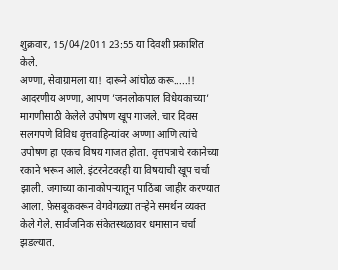शुक्रवार, 15/04/2011 23:55 या दिवशी प्रकाशित केले.
अण्णा, सेवाग्रामला या! दारूने आंघोळ करू.....!! आदरणीय अण्णा, आपण ’जनलोकपाल विधेयकाच्या’ मागणीसाठी केलेले उपोषण खूप गाजले. चार दिवस सलगपणे विविध वृत्तवाहिन्यांवर अण्णा आणि त्यांचे उपोषण हा एकच विषय गाजत होता. वृत्तपत्राचे रकानेच्या रकाने भरून आले. इंटरनेटवरही या विषयाची खूप चर्चा झाली. जगाच्या कानाकोपर्‍यातून पाठिंबा जाहीर करण्यात आला. फ़ेसबूकवरून वेगवेगळ्या तर्‍हेने समर्थन व्यक्त केले गेले. सार्वजनिक संकेतस्थळावर धमासान चर्चा झडल्यात.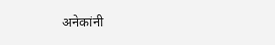अनेकांनी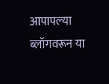आपापल्या ब्लॉगवरून या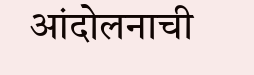आंदोलनाची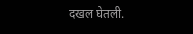दखल घेतली.